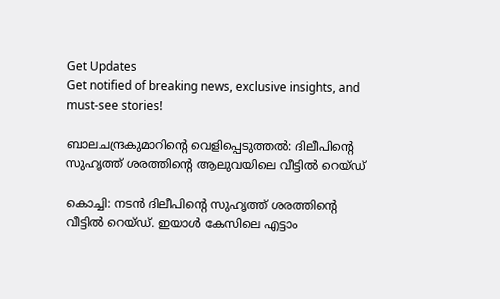Get Updates
Get notified of breaking news, exclusive insights, and must-see stories!

ബാലചന്ദ്രകുമാറിന്റെ വെളിപ്പെടുത്തല്‍: ദിലീപിന്റെ സുഹൃത്ത് ശരത്തിന്റെ ആലുവയിലെ വീട്ടില്‍ റെയ്ഡ്

കൊച്ചി: നടന്‍ ദിലീപിന്റെ സുഹൃത്ത് ശരത്തിന്റെ വീട്ടില്‍ റെയ്ഡ്. ഇയാള്‍ കേസിലെ എട്ടാം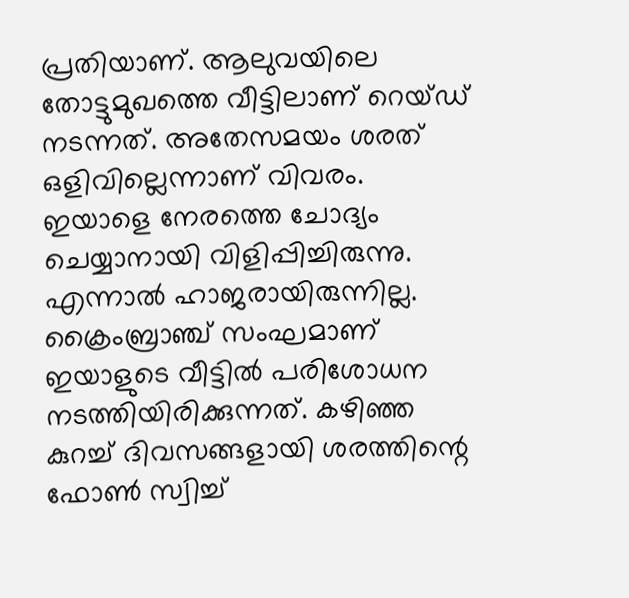പ്രതിയാണ്. ആലുവയിലെ തോട്ടുമുഖത്തെ വീട്ടിലാണ് റെയ്ഡ് നടന്നത്. അതേസമയം ശരത് ഒളിവില്ലെന്നാണ് വിവരം. ഇയാളെ നേരത്തെ ചോദ്യം ചെയ്യാനായി വിളിപ്പിച്ചിരുന്നു. എന്നാല്‍ ഹാജരായിരുന്നില്ല. ക്രൈംബ്രാഞ്ച് സംഘമാണ് ഇയാളുടെ വീട്ടില്‍ പരിശോധന നടത്തിയിരിക്കുന്നത്. കഴിഞ്ഞ കുറച്ച് ദിവസങ്ങളായി ശരത്തിന്റെ ഫോണ്‍ സ്വിച്ച്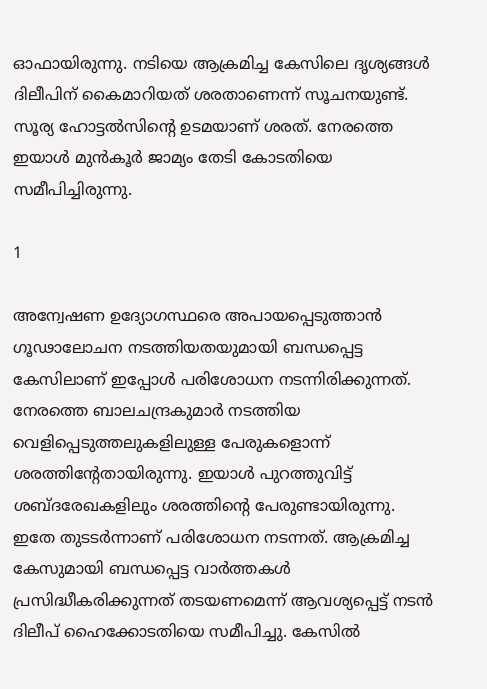ഓഫായിരുന്നു. നടിയെ ആക്രമിച്ച കേസിലെ ദൃശ്യങ്ങള്‍ ദിലീപിന് കൈമാറിയത് ശരതാണെന്ന് സൂചനയുണ്ട്. സൂര്യ ഹോട്ടല്‍സിന്റെ ഉടമയാണ് ശരത്. നേരത്തെ ഇയാള്‍ മുന്‍കൂര്‍ ജാമ്യം തേടി കോടതിയെ സമീപിച്ചിരുന്നു.

1

അന്വേഷണ ഉദ്യോഗസ്ഥരെ അപായപ്പെടുത്താന്‍ ഗൂഢാലോചന നടത്തിയതയുമായി ബന്ധപ്പെട്ട കേസിലാണ് ഇപ്പോള്‍ പരിശോധന നടന്നിരിക്കുന്നത്. നേരത്തെ ബാലചന്ദ്രകുമാര്‍ നടത്തിയ വെളിപ്പെടുത്തലുകളിലുള്ള പേരുകളൊന്ന് ശരത്തിന്റേതായിരുന്നു. ഇയാള്‍ പുറത്തുവിട്ട് ശബ്ദരേഖകളിലും ശരത്തിന്റെ പേരുണ്ടായിരുന്നു. ഇതേ തുടടര്‍ന്നാണ് പരിശോധന നടന്നത്. ആക്രമിച്ച കേസുമായി ബന്ധപ്പെട്ട വാര്‍ത്തകള്‍ പ്രസിദ്ധീകരിക്കുന്നത് തടയണമെന്ന് ആവശ്യപ്പെട്ട് നടന്‍ ദിലീപ് ഹൈക്കോടതിയെ സമീപിച്ചു. കേസില്‍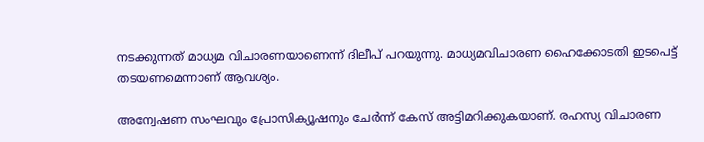നടക്കുന്നത് മാധ്യമ വിചാരണയാണെന്ന് ദിലീപ് പറയുന്നു. മാധ്യമവിചാരണ ഹൈക്കോടതി ഇടപെട്ട് തടയണമെന്നാണ് ആവശ്യം.

അന്വേഷണ സംഘവും പ്രോസിക്യൂഷനും ചേര്‍ന്ന് കേസ് അട്ടിമറിക്കുകയാണ്. രഹസ്യ വിചാരണ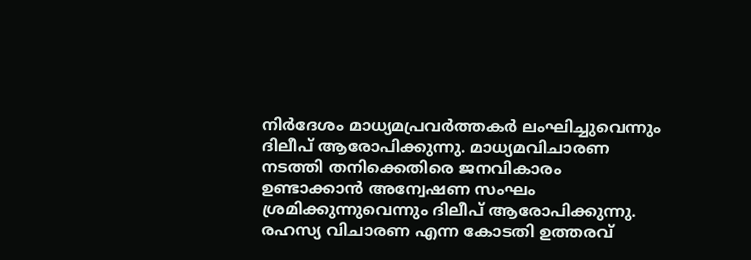നിര്‍ദേശം മാധ്യമപ്രവര്‍ത്തകര്‍ ലംഘിച്ചുവെന്നും ദിലീപ് ആരോപിക്കുന്നു. മാധ്യമവിചാരണ നടത്തി തനിക്കെതിരെ ജനവികാരം ഉണ്ടാക്കാന്‍ അന്വേഷണ സംഘം ശ്രമിക്കുന്നുവെന്നും ദിലീപ് ആരോപിക്കുന്നു. രഹസ്യ വിചാരണ എന്ന കോടതി ഉത്തരവ്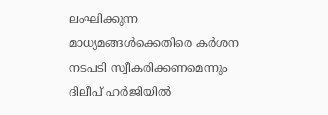ലംഘിക്കുന്ന മാധ്യമങ്ങള്‍ക്കെതിരെ കര്‍ശന നടപടി സ്വീകരിക്കണമെന്നും ദിലീപ് ഹര്‍ജിയില്‍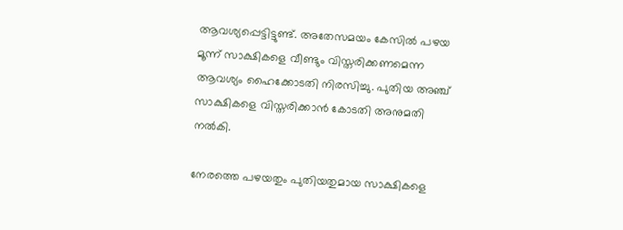ആവശ്യപ്പെട്ടിട്ടുണ്ട്. അതേസമയം കേസില്‍ പഴയ മൂന്ന് സാക്ഷികളെ വീണ്ടും വിസ്തരിക്കണമെന്ന ആവശ്യം ഹൈക്കോടതി നിരസിച്ചു. പുതിയ അഞ്ച് സാക്ഷികളെ വിസ്തരിക്കാന്‍ കോടതി അനുമതി നല്‍കി.

നേരത്തെ പഴയതും പുതിയതുമായ സാക്ഷികളെ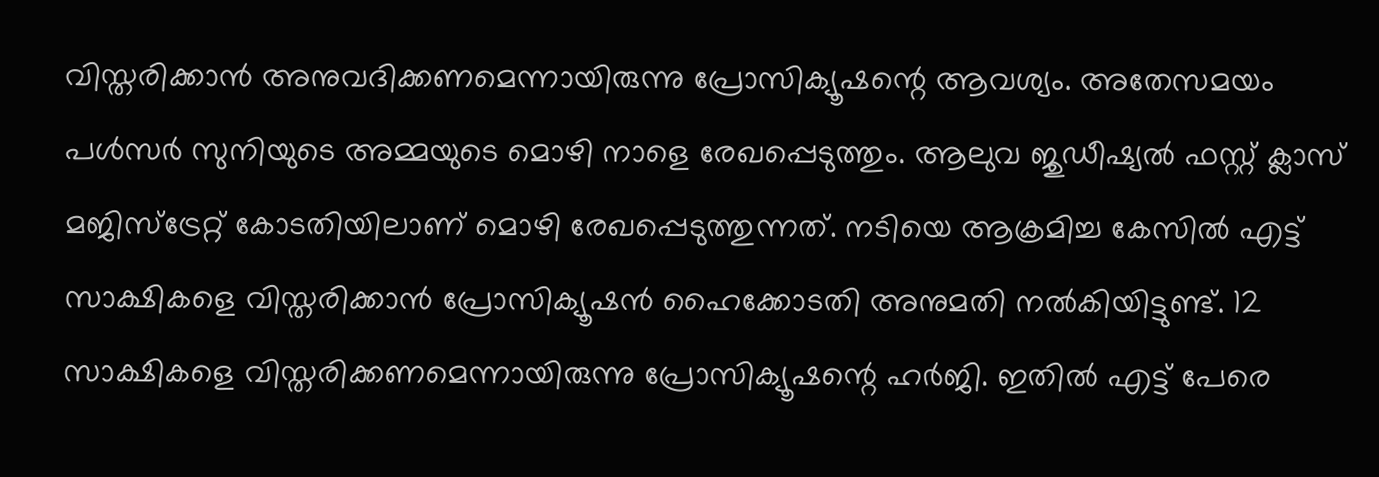വിസ്തരിക്കാന്‍ അനുവദിക്കണമെന്നായിരുന്നു പ്രോസിക്യൂഷന്റെ ആവശ്യം. അതേസമയം പള്‍സര്‍ സുനിയുടെ അമ്മയുടെ മൊഴി നാളെ രേഖപ്പെടുത്തും. ആലുവ ജുഡീഷ്യല്‍ ഫസ്റ്റ് ക്ലാസ് മജിസ്‌ട്രേറ്റ് കോടതിയിലാണ് മൊഴി രേഖപ്പെടുത്തുന്നത്. നടിയെ ആക്രമിച്ച കേസില്‍ എട്ട് സാക്ഷികളെ വിസ്തരിക്കാന്‍ പ്രോസിക്യൂഷന്‍ ഹൈക്കോടതി അനുമതി നല്‍കിയിട്ടുണ്ട്. 12 സാക്ഷികളെ വിസ്തരിക്കണമെന്നായിരുന്നു പ്രോസിക്യൂഷന്റെ ഹര്‍ജി. ഇതില്‍ എട്ട് പേരെ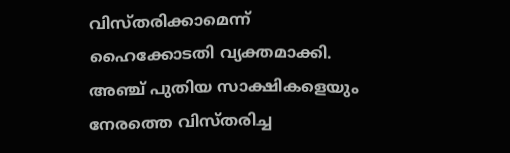വിസ്തരിക്കാമെന്ന് ഹൈക്കോടതി വ്യക്തമാക്കി. അഞ്ച് പുതിയ സാക്ഷികളെയും നേരത്തെ വിസ്തരിച്ച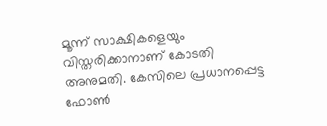മൂന്ന് സാക്ഷികളെയും വിസ്തരിക്കാനാണ് കോടതി അനുമതി. കേസിലെ പ്രധാനപ്പെട്ട ഫോണ്‍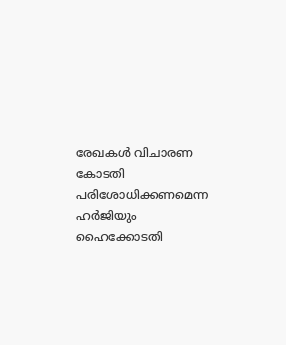രേഖകള്‍ വിചാരണ കോടതി പരിശോധിക്കണമെന്ന ഹര്‍ജിയും ഹൈക്കോടതി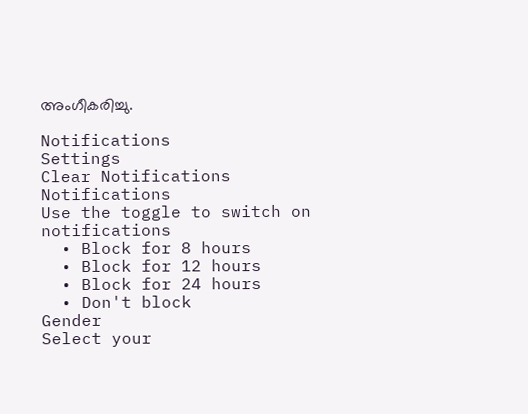അംഗീകരിച്ചു.

Notifications
Settings
Clear Notifications
Notifications
Use the toggle to switch on notifications
  • Block for 8 hours
  • Block for 12 hours
  • Block for 24 hours
  • Don't block
Gender
Select your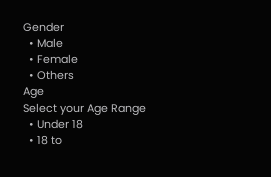Gender
  • Male
  • Female
  • Others
Age
Select your Age Range
  • Under 18
  • 18 to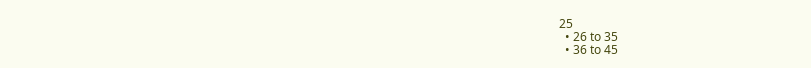25
  • 26 to 35
  • 36 to 45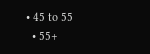• 45 to 55
  • 55+